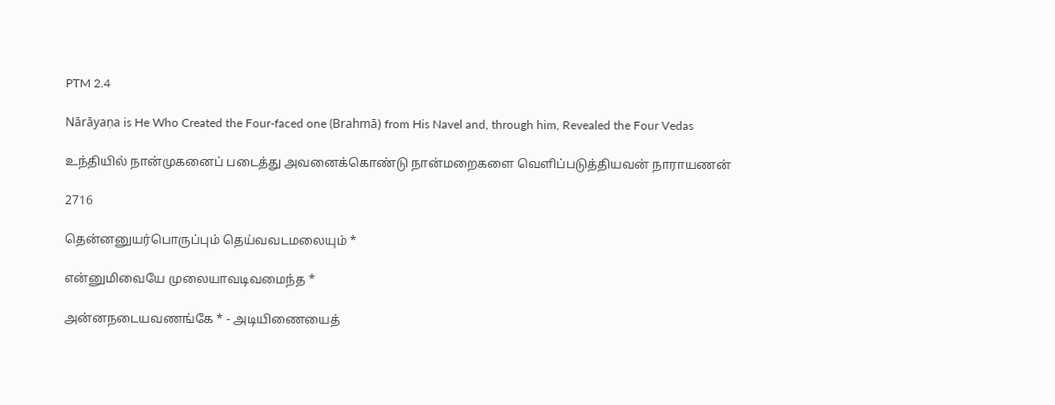PTM 2.4

Nārāyaṇa is He Who Created the Four-faced one (Brahmā) from His Navel and, through him, Revealed the Four Vedas

உந்தியில் நான்முகனைப் படைத்து அவனைக்கொண்டு நான்மறைகளை வெளிப்படுத்தியவன் நாராயணன்

2716

தென்னனுயர்பொருப்பும் தெய்வவடமலையும் *

என்னுமிவையே முலையாவடிவமைந்த *

அன்னநடையவணங்கே * - அடியிணையைத்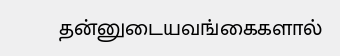தன்னுடையவங்கைகளால்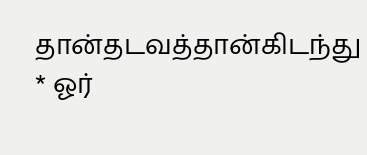தான்தடவத்தான்கிடந்து * ஓர்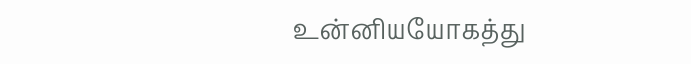உன்னியயோகத்து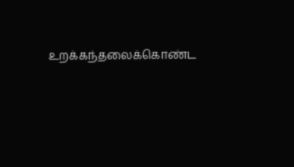உறக்கந்தலைக்கொண்ட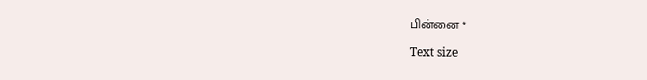பின்னை *

Text size